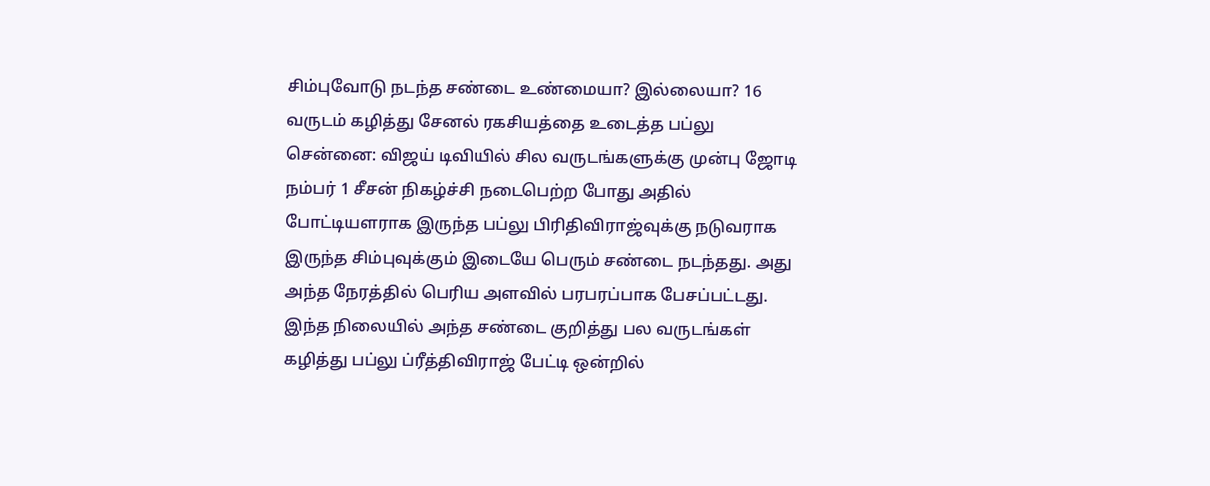சிம்புவோடு நடந்த சண்டை உண்மையா? இல்லையா? 16 வருடம் கழித்து சேனல் ரகசியத்தை உடைத்த பப்லு
சென்னை: விஜய் டிவியில் சில வருடங்களுக்கு முன்பு ஜோடி நம்பர் 1 சீசன் நிகழ்ச்சி நடைபெற்ற போது அதில் போட்டியளராக இருந்த பப்லு பிரிதிவிராஜ்வுக்கு நடுவராக இருந்த சிம்புவுக்கும் இடையே பெரும் சண்டை நடந்தது. அது அந்த நேரத்தில் பெரிய அளவில் பரபரப்பாக பேசப்பட்டது. இந்த நிலையில் அந்த சண்டை குறித்து பல வருடங்கள் கழித்து பப்லு ப்ரீத்திவிராஜ் பேட்டி ஒன்றில்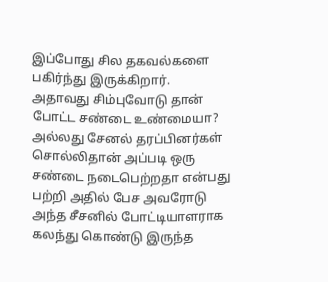இப்போது சில தகவல்களை பகிர்ந்து இருக்கிறார்.
அதாவது சிம்புவோடு தான் போட்ட சண்டை உண்மையா? அல்லது சேனல் தரப்பினர்கள் சொல்லிதான் அப்படி ஒரு சண்டை நடைபெற்றதா என்பது பற்றி அதில் பேச அவரோடு அந்த சீசனில் போட்டியாளராக கலந்து கொண்டு இருந்த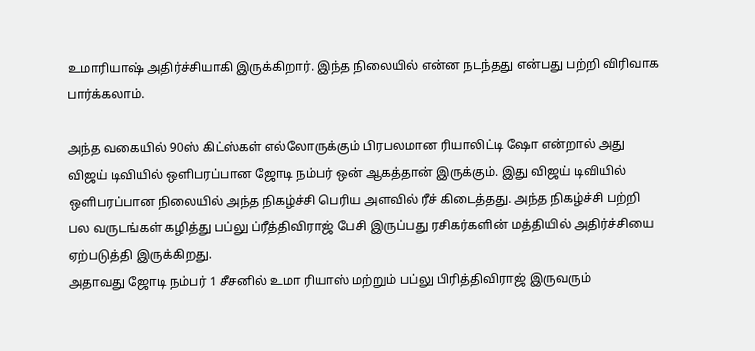உமாரியாஷ் அதிர்ச்சியாகி இருக்கிறார். இந்த நிலையில் என்ன நடந்தது என்பது பற்றி விரிவாக பார்க்கலாம்.

அந்த வகையில் 90ஸ் கிட்ஸ்கள் எல்லோருக்கும் பிரபலமான ரியாலிட்டி ஷோ என்றால் அது விஜய் டிவியில் ஒளிபரப்பான ஜோடி நம்பர் ஒன் ஆகத்தான் இருக்கும். இது விஜய் டிவியில் ஒளிபரப்பான நிலையில் அந்த நிகழ்ச்சி பெரிய அளவில் ரீச் கிடைத்தது. அந்த நிகழ்ச்சி பற்றி பல வருடங்கள் கழித்து பப்லு ப்ரீத்திவிராஜ் பேசி இருப்பது ரசிகர்களின் மத்தியில் அதிர்ச்சியை ஏற்படுத்தி இருக்கிறது.
அதாவது ஜோடி நம்பர் 1 சீசனில் உமா ரியாஸ் மற்றும் பப்லு பிரித்திவிராஜ் இருவரும்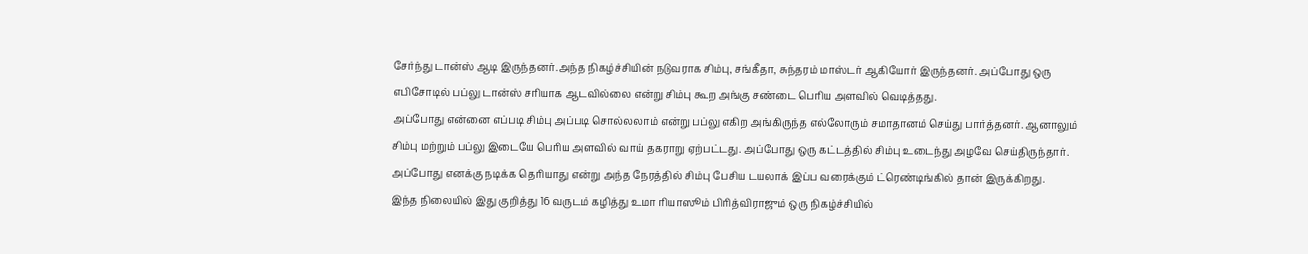சேர்ந்து டான்ஸ் ஆடி இருந்தனர்.அந்த நிகழ்ச்சியின் நடுவராக சிம்பு, சங்கீதா, சுந்தரம் மாஸ்டர் ஆகியோர் இருந்தனர். அப்போது ஒரு எபிசோடில் பப்லு டான்ஸ் சரியாக ஆடவில்லை என்று சிம்பு கூற அங்கு சண்டை பெரிய அளவில் வெடித்தது.
அப்போது என்னை எப்படி சிம்பு அப்படி சொல்லலாம் என்று பப்லு எகிற அங்கிருந்த எல்லோரும் சமாதானம் செய்து பார்த்தனர். ஆனாலும் சிம்பு மற்றும் பப்லு இடையே பெரிய அளவில் வாய் தகராறு ஏற்பட்டது. அப்போது ஒரு கட்டத்தில் சிம்பு உடைந்து அழவே செய்திருந்தார். அப்போது எனக்கு நடிக்க தெரியாது என்று அந்த நேரத்தில் சிம்பு பேசிய டயலாக் இப்ப வரைக்கும் ட்ரெண்டிங்கில் தான் இருக்கிறது.
இந்த நிலையில் இது குறித்து 16 வருடம் கழித்து உமா ரியாஸூம் பிரித்விராஜும் ஒரு நிகழ்ச்சியில்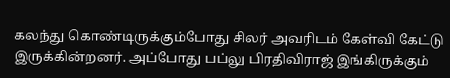கலந்து கொண்டிருக்கும்போது சிலர் அவரிடம் கேள்வி கேட்டு இருக்கின்றனர். அப்போது பப்லு பிரதிவிராஜ் இங்கிருக்கும்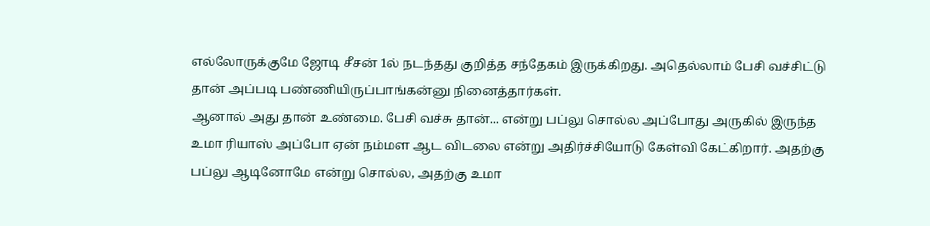எல்லோருக்குமே ஜோடி சீசன் 1ல் நடந்தது குறித்த சந்தேகம் இருக்கிறது. அதெல்லாம் பேசி வச்சிட்டு தான் அப்படி பண்ணியிருப்பாங்கன்னு நினைத்தார்கள்.
ஆனால் அது தான் உண்மை. பேசி வச்சு தான்... என்று பப்லு சொல்ல அப்போது அருகில் இருந்த உமா ரியாஸ் அப்போ ஏன் நம்மள ஆட விடலை என்று அதிர்ச்சியோடு கேள்வி கேட்கிறார். அதற்கு பப்லு ஆடினோமே என்று சொல்ல, அதற்கு உமா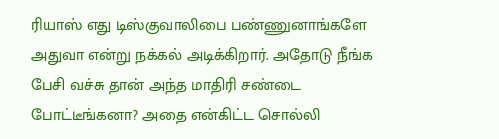ரியாஸ் எது டிஸ்குவாலிபை பண்ணுனாங்களே அதுவா என்று நக்கல் அடிக்கிறார். அதோடு நீங்க பேசி வச்சு தான் அந்த மாதிரி சண்டை போட்டீங்கனா? அதை என்கிட்ட சொல்லி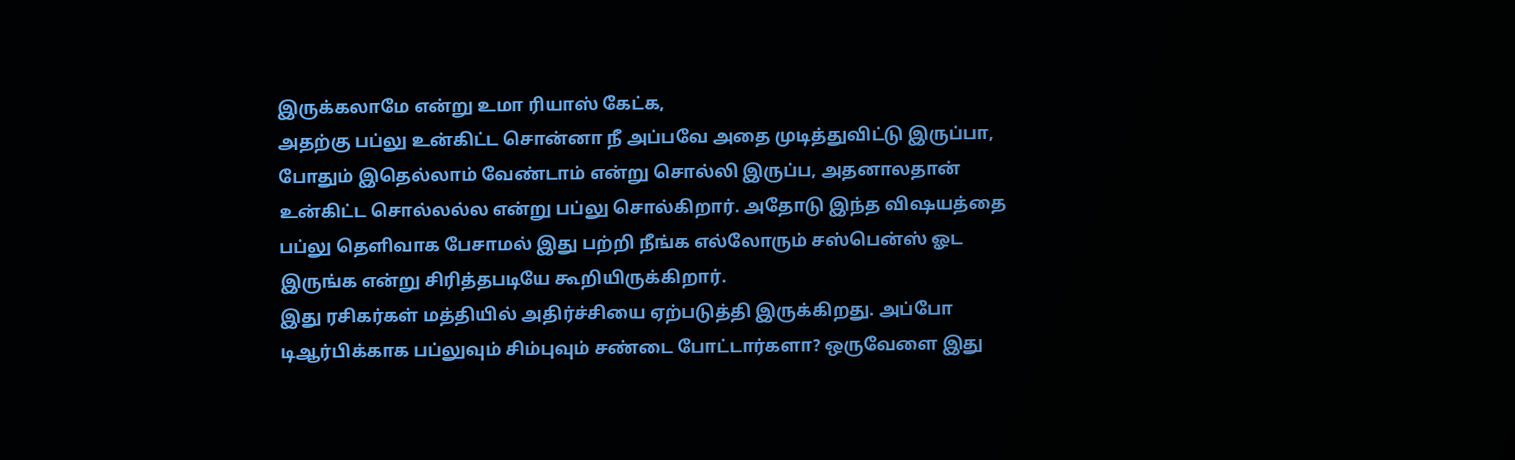இருக்கலாமே என்று உமா ரியாஸ் கேட்க,
அதற்கு பப்லு உன்கிட்ட சொன்னா நீ அப்பவே அதை முடித்துவிட்டு இருப்பா, போதும் இதெல்லாம் வேண்டாம் என்று சொல்லி இருப்ப, அதனாலதான் உன்கிட்ட சொல்லல்ல என்று பப்லு சொல்கிறார். அதோடு இந்த விஷயத்தை பப்லு தெளிவாக பேசாமல் இது பற்றி நீங்க எல்லோரும் சஸ்பென்ஸ் ஓட இருங்க என்று சிரித்தபடியே கூறியிருக்கிறார்.
இது ரசிகர்கள் மத்தியில் அதிர்ச்சியை ஏற்படுத்தி இருக்கிறது. அப்போ டிஆர்பிக்காக பப்லுவும் சிம்புவும் சண்டை போட்டார்களா? ஒருவேளை இது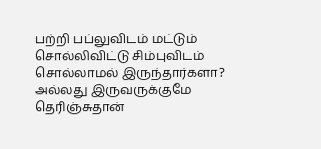பற்றி பப்லுவிடம் மட்டும் சொல்லிவிட்டு சிம்புவிடம் சொல்லாமல் இருந்தார்களா? அல்லது இருவருக்குமே தெரிஞ்சுதான்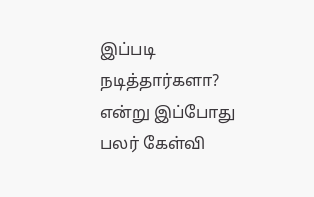இப்படி நடித்தார்களா? என்று இப்போது பலர் கேள்வி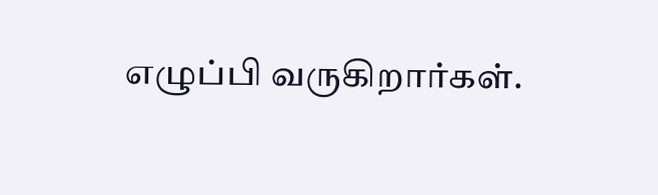எழுப்பி வருகிறார்கள்.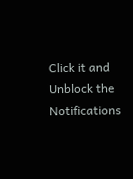Click it and Unblock the Notifications